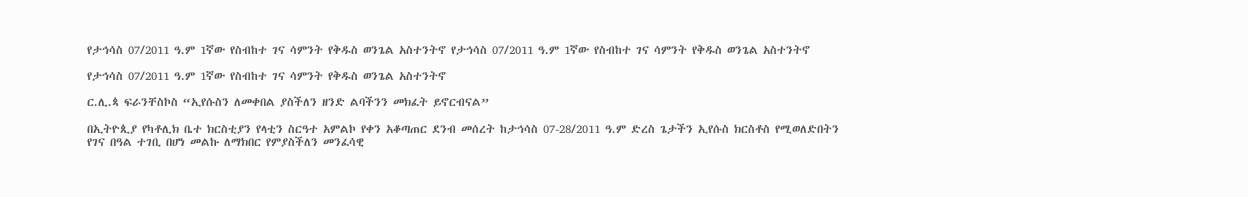የታኅሳስ 07/2011 ዓ.ም 1ኛው የስብከተ ገና ሳምንት የቅዱስ ወንጌል አስተንትኖ የታኅሳስ 07/2011 ዓ.ም 1ኛው የስብከተ ገና ሳምንት የቅዱስ ወንጌል አስተንትኖ

የታኅሳስ 07/2011 ዓ.ም 1ኛው የስብከተ ገና ሳምንት የቅዱስ ወንጌል አስተንትኖ

ር.ሊ.ጳ ፍራንቸስኮስ “ኢየሱስን ለመቀበል ያስችለን ዘንድ ልባችንን መክፈት ይኖርብናል”

በኢትዮጲያ የካቶሊክ ቤተ ክርስቲያን የላቲን ስርዓተ አምልኮ የቀን አቆጣጠር ደንብ መሰረት ከታኅሳስ 07-28/2011 ዓ.ም ድረስ ጌታችን ኢየሱስ ክርስቶስ የሚወለድበትን የገና በዓል ተገቢ በሆነ መልኩ ለማክበር የምያስችለን መንፈሳዊ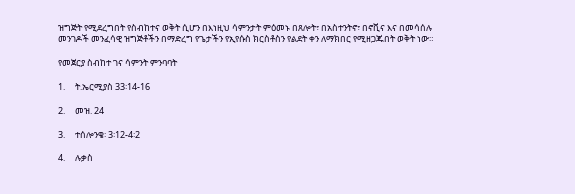ዝግጅት የሚደረግበት የስብከተና ወቅት ሲሆን በእነዚህ ሳምንታት ምዕመኑ በጸሎት፣ በአስተንትኖ፣ በኖቪና እና በመሳሰሉ መንገዶች መንፈሳዊ ዝግጅቶችን በማድረግ የጌታችን የኢየሱስ ክርስቶስን የልደት ቀን ለማክበር የሚዘጋጁበት ወቅት ነው።

የመጀርያ ስብከተ ገና ሳምንት ምንባባት

1.     ት.ኤርሚያስ 33፡14-16

2.     መዝ. 24

3.     ተሰሎንቄ፡ 3፡12-4፡2

4.     ሉቃስ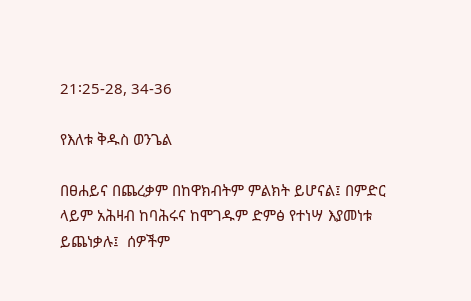21፡25-28, 34-36

የእለቱ ቅዱስ ወንጌል

በፀሐይና በጨረቃም በከዋክብትም ምልክት ይሆናል፤ በምድር ላይም አሕዛብ ከባሕሩና ከሞገዱም ድምፅ የተነሣ እያመነቱ ይጨነቃሉ፤  ሰዎችም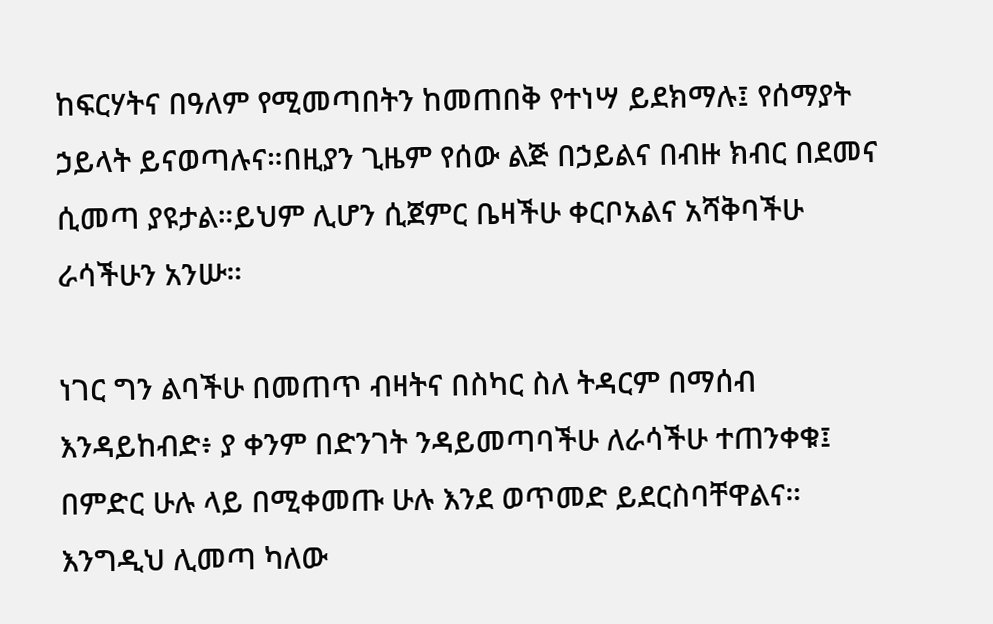ከፍርሃትና በዓለም የሚመጣበትን ከመጠበቅ የተነሣ ይደክማሉ፤ የሰማያት ኃይላት ይናወጣሉና።በዚያን ጊዜም የሰው ልጅ በኃይልና በብዙ ክብር በደመና ሲመጣ ያዩታል።ይህም ሊሆን ሲጀምር ቤዛችሁ ቀርቦአልና አሻቅባችሁ ራሳችሁን አንሡ።

ነገር ግን ልባችሁ በመጠጥ ብዛትና በስካር ስለ ትዳርም በማሰብ እንዳይከብድ፥ ያ ቀንም በድንገት ንዳይመጣባችሁ ለራሳችሁ ተጠንቀቁ፤  በምድር ሁሉ ላይ በሚቀመጡ ሁሉ እንደ ወጥመድ ይደርስባቸዋልና።  እንግዲህ ሊመጣ ካለው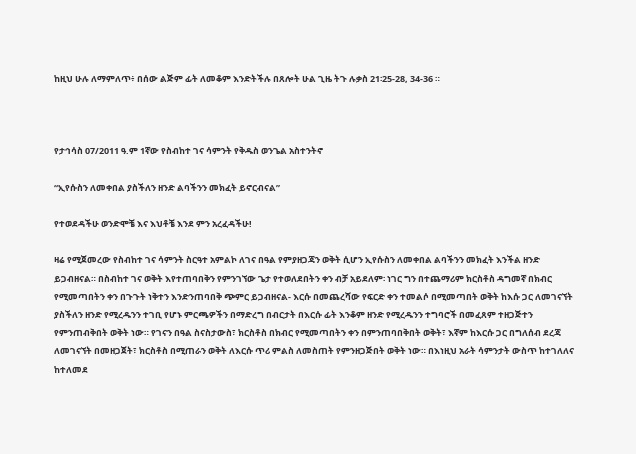ከዚህ ሁሉ ለማምለጥ፥ በሰው ልጅም ፊት ለመቆም እንድትችሉ በጸሎት ሁል ጊዜ ትጉ ሉቃስ 21፡25-28, 34-36 ።



የታኅሳስ 07/2011 ዓ.ም 1ኛው የስብከተ ገና ሳምንት የቅዱስ ወንጌል አስተንትኖ

“ኢየሱስን ለመቀበል ያስችለን ዘንድ ልባችንን መክፈት ይኖርብናል”

የተወደዳችሁ ወንድሞቼ እና እህቶቼ እንደ ምን አረፈዳችሁ!

ዛሬ የሚጀመረው የስብከተ ገና ሳምንት ስርዓተ አምልኮ ለገና በዓል የምያዘጋጃን ወቅት ሲሆን ኢየሱስን ለመቀበል ልባችንን መክፈት እንችል ዘንድ ይጋብዘናል። በስብከተ ገና ወቅት እየተጠባበቅን የምንገኘው ጌታ የተወለደበትን ቀን ብቻ አይደለም፡ ነገር ግን በተጨማሪም ክርስቶስ ዳግመኛ በክብር የሚመጣበትን ቀን በጉጉት ነቅተን እንድንጠባበቅ ጭምር ይጋብዘናል- እርሱ በመጨረሻው የፍርድ ቀን ተመልሶ በሚመጣበት ወቅት ከእሱ ጋር ለመገናኘት ያስችለን ዘንድ የሚረዱንን ተገቢ የሆኑ ምርጫዎችን በማድረግ በብርታት በእርሱ ፊት እንቆም ዘንድ የሚረዱንን ተግባሮች በመፈጸም ተዘጋጅተን የምንጠብቅበት ወቅት ነው። የገናን በዓል ስናስታውስ፣ ክርስቶስ በክብር የሚመጣበትን ቀን በምንጠባበቅበት ወቅት፣ እኛም ከእርሱ ጋር በግለሰብ ደረጃ ለመገናኘት በመዘጋጀት፣ ክርስቶስ በሚጠራን ወቅት ለእርሱ ጥሪ ምልስ ለመስጠት የምንዘጋጅበት ወቅት ነው። በእነዚህ አራት ሳምንታት ውስጥ ከተገለለና ከተለመደ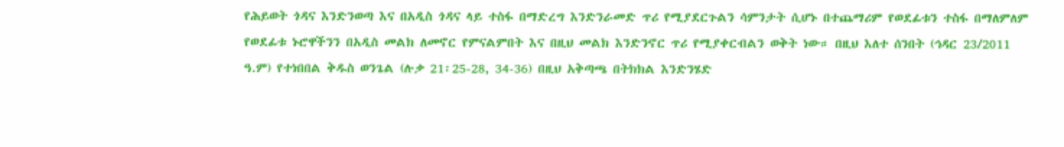የሕይወት ጎዳና እንድንወጣ እና በአዲስ ጎዳና ላይ ተስፋ በማድረግ እንድንራመድ ጥሪ የሚያደርጉልን ሳምንታት ሲሆኑ በተጨማሪም የወደፊቱን ተስፋ በማለምለም የወደፊቱ ኑሮዋችንን በአዲስ መልክ ለመኖር የምናልምበት እና በዚህ መልክ እንድንኖር ጥሪ የሚያቀርብልን ወቅት ነው። በዚህ እለተ ሰንበት (ኅዳር 23/2011 ዓ.ም) የተነበበል ቅዱስ ወንጌል (ሉቃ 21፡25-28, 34-36) በዚህ አቅጣጫ በትክክል እንድንሄድ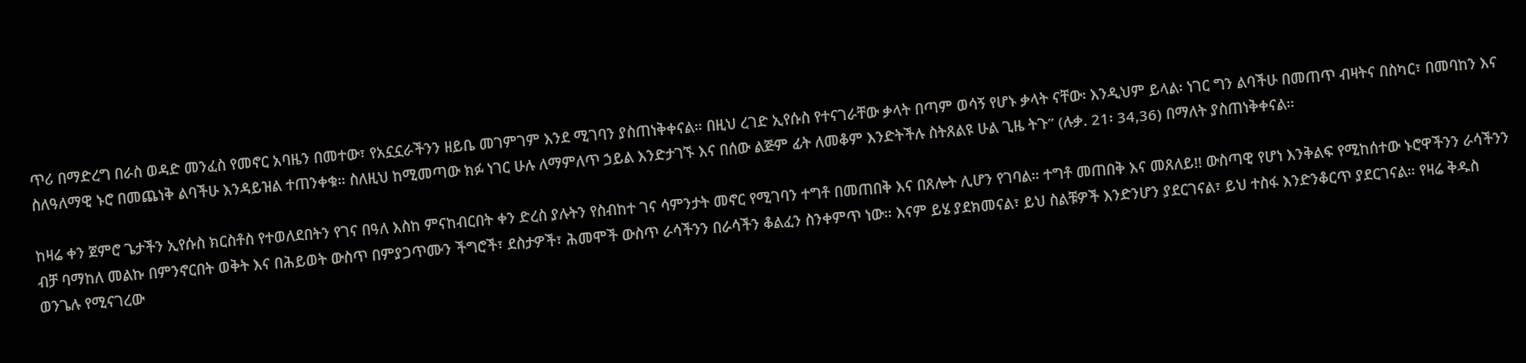ጥሪ በማድረግ በራስ ወዳድ መንፈስ የመኖር አባዜን በመተው፣ የአኗኗራችንን ዘይቤ መገምገም እንደ ሚገባን ያስጠነቅቀናል። በዚህ ረገድ ኢየሱስ የተናገራቸው ቃላት በጣም ወሳኝ የሆኑ ቃላት ናቸው፡ እንዲህም ይላል፡ ነገር ግን ልባችሁ በመጠጥ ብዛትና በስካር፣ በመባከን እና ስለዓለማዊ ኑሮ በመጨነቅ ልባችሁ እንዳይዝል ተጠንቀቁ። ስለዚህ ከሚመጣው ክፉ ነገር ሁሉ ለማምለጥ ኃይል እንድታገኙ እና በሰው ልጅም ፊት ለመቆም እንድትችሉ ስትጸልዩ ሁል ጊዜ ትጉ” (ሉቃ. 21፡ 34,36) በማለት ያስጠነቅቀናል።

ከዛሬ ቀን ጀምሮ ጌታችን ኢየሱስ ክርስቶስ የተወለደበትን የገና በዓለ እስከ ምናከብርበት ቀን ድረስ ያሉትን የስብከተ ገና ሳምንታት መኖር የሚገባን ተግቶ በመጠበቅ እና በጸሎት ሊሆን የገባል። ተግቶ መጠበቅ እና መጸለይ!! ውስጣዊ የሆነ እንቅልፍ የሚከሰተው ኑሮዋችንን ራሳችንን ብቻ ባማከለ መልኩ በምንኖርበት ወቅት እና በሕይወት ውስጥ በምያጋጥሙን ችግሮች፣ ደስታዎች፣ ሕመሞች ውስጥ ራሳችንን በራሳችን ቆልፈን ስንቀምጥ ነው። እናም ይሄ ያደክመናል፣ ይህ ስልቹዎች እንድንሆን ያደርገናል፣ ይህ ተስፋ እንድንቆርጥ ያደርገናል። የዛሬ ቅዱስ ወንጌሉ የሚናገረው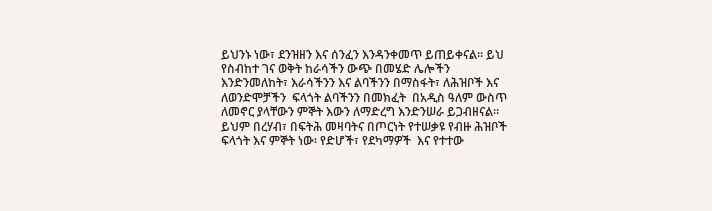ይህንኑ ነው፣ ደንዝዘን እና ሰንፈን እንዳንቀመጥ ይጠይቀናል። ይህ የስብከተ ገና ወቅት ከራሳችን ውጭ በመሄድ ሌሎችን እንድንመለከት፣ እራሳችንን እና ልባችንን በማስፋት፣ ለሕዝቦች እና ለወንድሞቻችን  ፍላጎት ልባችንን በመክፈት  በአዲስ ዓለም ውስጥ ለመኖር ያላቸውን ምኞት እውን ለማድረግ እንድንሠራ ይጋብዘናል። ይህም በረሃብ፣ በፍትሕ መዛባትና በጦርነት የተሠቃዩ የብዙ ሕዝቦች ፍላጎት እና ምኞት ነው፡ የድሆች፣ የደካማዎች  እና የተተው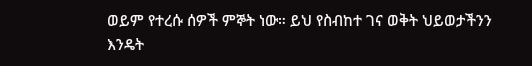ወይም የተረሱ ሰዎች ምኞት ነው። ይህ የስብከተ ገና ወቅት ህይወታችንን እንዴት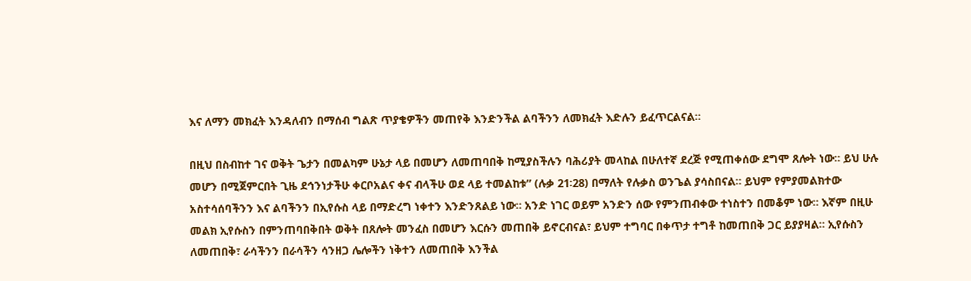እና ለማን መክፈት እንዳለብን በማሰብ ግልጽ ጥያቄዎችን መጠየቅ እንድንችል ልባችንን ለመክፈት እድሉን ይፈጥርልናል።

በዚህ በስብከተ ገና ወቅት ጌታን በመልካም ሁኔታ ላይ በመሆን ለመጠባበቅ ከሚያስችሉን ባሕሪያት መላከል በሁለተኛ ደረጅ የሚጠቀሰው ደግሞ ጸሎት ነው። ይህ ሁሉ መሆን በሚጀምርበት ጊዜ ደኅንነታችሁ ቀርቦአልና ቀና ብላችሁ ወደ ላይ ተመልከቱ” (ሉቃ 21፡28) በማለት የሉቃስ ወንጌል ያሳስበናል። ይህም የምያመልክተው አስተሳሰባችንን እና ልባችንን በኢየሱስ ላይ በማድረግ ነቀተን እንድንጸልይ ነው። አንድ ነገር ወይም አንድን ሰው የምንጠብቀው ተነስተን በመቆም ነው። እኛም በዚሁ መልክ ኢየሱስን በምንጠባበቅበት ወቅት በጸሎት መንፈስ በመሆን እርሱን መጠበቅ ይኖርብናል፣ ይህም ተግባር በቀጥታ ተግቶ ከመጠበቅ ጋር ይያያዛል። ኢየሱስን ለመጠበቅ፣ ራሳችንን በራሳችን ሳንዘጋ ሌሎችን ነቅተን ለመጠበቅ እንችል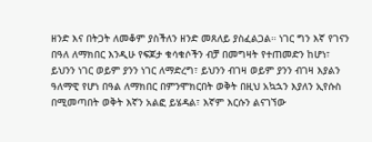ዘንድ እና በትጋት ለመቆም ያስችለን ዘንድ መጸለይ ያስፈልጋል። ነገር ግን እኛ የገናን በዓለ ለማክበር እንዲሁ የፍጆታ ቁሳቁሶችን ብቻ በመግዛት የተጠመድን ከሆነ፣ ይህንን ነገር ወይም ያንን ነገር ለማድረግ፣ ይህንን ብገዛ ወይም ያንን ብገዛ እያልን ዓለማዊ የሆነ በዓል ለማክበር በምንሞክርበት ወቅት በዚህ አኳኋን እያለን ኢየሱስ በሚመጣበት ወቅት እኛን አልፎ ይሄዳል፣ እኛም እርሱን ልናገኘው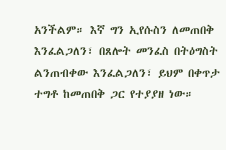አንችልም። እኛ ግን ኢየሱስን ለመጠበቅ እንፈልጋለን፣ በጸሎት መንፈስ በትዕግስት ልንጠብቀው እንፈልጋለን፣ ይህም በቀጥታ ተግቶ ከመጠበቅ ጋር የተያያዘ ነው።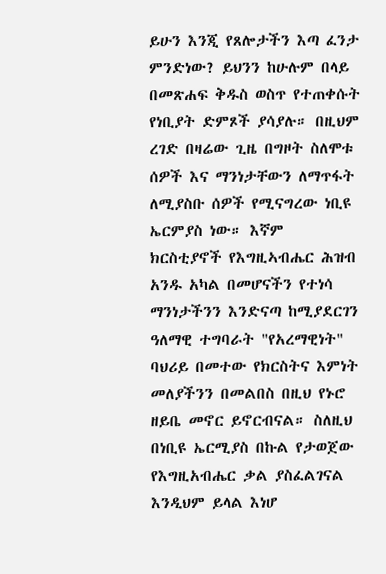ይሁን እንጂ የጸሎታችን እጣ ፈንታ ምንድነው? ይህንን ከሁሉም በላይ በመጽሐፍ ቅዱስ ወስጥ የተጠቀሱት የነቢያት ድምጾች ያሳያሉ። በዚህም ረገድ በዛሬው ጊዜ በግዞት ስለሞቱ ሰዎች እና ማንነታቸውን ለማጥፋት ለሚያስቡ ሰዎች የሚናግረው ነቢዩ ኤርምያስ ነው። እኛም ክርስቲያኖች የእግዚኣብሔር ሕዝብ አንዱ አካል በመሆናችን የተነሳ ማንነታችንን እንድናጣ ከሚያደርገን ዓለማዊ ተግባራት "የአረማዊነት" ባህሪይ በመተው የክርስትና እምነት መለያችንን በመልበስ በዚህ የኑሮ ዘይቤ መኖር ይኖርብናል። ስለዚህ በነቢዩ ኤርሚያስ በኩል የታወጀው የእግዚአብሔር ቃል ያስፈልገናል እንዲህም ይላል እነሆ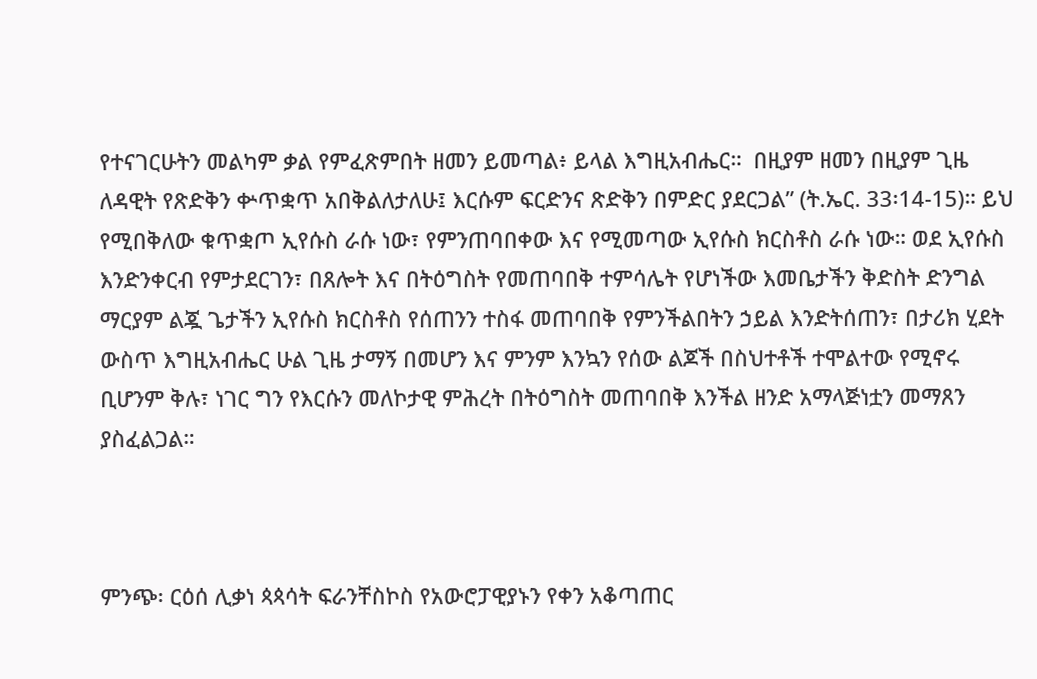የተናገርሁትን መልካም ቃል የምፈጽምበት ዘመን ይመጣል፥ ይላል እግዚአብሔር።  በዚያም ዘመን በዚያም ጊዜ ለዳዊት የጽድቅን ቍጥቋጥ አበቅልለታለሁ፤ እርሱም ፍርድንና ጽድቅን በምድር ያደርጋል” (ት.ኤር. 33፡14-15)። ይህ የሚበቅለው ቁጥቋጦ ኢየሱስ ራሱ ነው፣ የምንጠባበቀው እና የሚመጣው ኢየሱስ ክርስቶስ ራሱ ነው። ወደ ኢየሱስ እንድንቀርብ የምታደርገን፣ በጸሎት እና በትዕግስት የመጠባበቅ ተምሳሌት የሆነችው እመቤታችን ቅድስት ድንግል ማርያም ልጇ ጌታችን ኢየሱስ ክርስቶስ የሰጠንን ተስፋ መጠባበቅ የምንችልበትን ኃይል እንድትሰጠን፣ በታሪክ ሂደት ውስጥ እግዚአብሔር ሁል ጊዜ ታማኝ በመሆን እና ምንም እንኳን የሰው ልጆች በስህተቶች ተሞልተው የሚኖሩ ቢሆንም ቅሉ፣ ነገር ግን የእርሱን መለኮታዊ ምሕረት በትዕግስት መጠባበቅ እንችል ዘንድ አማላጅነቷን መማጸን ያስፈልጋል።



ምንጭ፡ ርዕሰ ሊቃነ ጳጳሳት ፍራንቸስኮስ የአውሮፓዊያኑን የቀን አቆጣጠር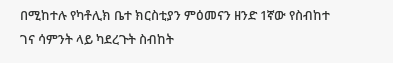በሚከተሉ የካቶሊክ ቤተ ክርስቲያን ምዕመናን ዘንድ 1ኛው የስብከተ ገና ሳምንት ላይ ካደረጉት ስብከት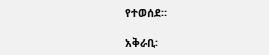የተወሰደ።

አቅራቢ፡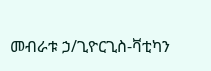መብራቱ ኃ/ጊዮርጊስ-ቫቲካን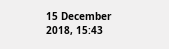15 December 2018, 15:43